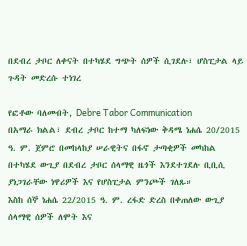በደብረ ታቦር ለቀናት በተካሄደ ግጭት ሰዎች ሲገደሉ፣ ሆስፒታል ላይ ጉዳት መድረሱ ተነገረ

የፎቶው ባለመብት, Debre Tabor Communication
በአማራ ክልል፣ ደብረ ታቦር ከተማ ካለፍነው ቅዳሜ ነሐሴ 20/2015 ዓ. ም. ጀምሮ በመከላከያ ሠራዊትና በፋኖ ታጣቂዎች መካከል በተካሄደ ውጊያ በደብረ ታቦር ሰላማዊ ዜጎች እንደተገደሉ ቢቢሲ ያነጋገራቸው ነዋሪዎች እና የሆስፒታል ምንጮች ገለጹ።
እስከ ሰኞ ነሐሴ 22/2015 ዓ. ም. ረፋድ ድረስ በቀጠለው ውጊያ ሰላማዊ ሰዎች ለሞት እና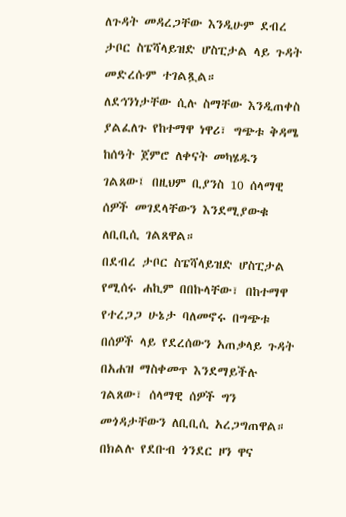ለጉዳት መዳረጋቸው እንዲሁም ደብረ ታቦር ስፔሻላይዝድ ሆስፒታል ላይ ጉዳት መድረሱም ተገልጿል።
ለደኅንነታቸው ሲሉ ስማቸው እንዲጠቀስ ያልፈለጉ የከተማዋ ነዋሪ፣ ግጭቱ ቅዳሜ ከሰዓት ጀምሮ ለቀናት መካሄዱን ገልጸው፤ በዚህም ቢያንስ 10 ሰላማዊ ሰዎች መገደላቸውን እንደሚያውቁ ለቢቢሲ ገልጸዋል።
በደብረ ታቦር ስፔሻላይዝድ ሆስፒታል የሚሰሩ ሐኪም በበኩላቸው፣ በከተማዋ የተረጋጋ ሁኔታ ባለመኖሩ በግጭቱ በሰዎች ላይ የደረሰውን አጠቃላይ ጉዳት በአሐዝ ማስቀመጥ እንደማይችሉ ገልጸው፣ ሰላማዊ ሰዎች ግን መጎዳታቸውን ለቢቢሲ አረጋግጠዋል።
በክልሉ የደቡብ ጎንደር ዞን ዋና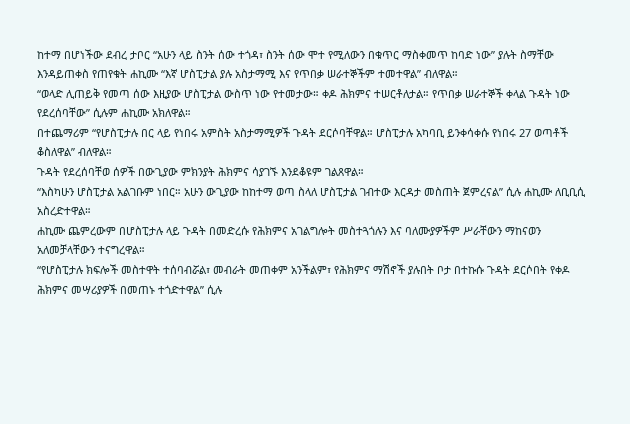ከተማ በሆነችው ደብረ ታቦር “አሁን ላይ ስንት ሰው ተጎዳ፣ ስንት ሰው ሞተ የሚለውን በቁጥር ማስቀመጥ ከባድ ነው” ያሉት ስማቸው እንዳይጠቀስ የጠየቁት ሐኪሙ “እኛ ሆስፒታል ያሉ አስታማሚ እና የጥበቃ ሠራተኞችም ተመተዋል” ብለዋል።
“ወላድ ሊጠይቅ የመጣ ሰው እዚያው ሆስፒታል ውስጥ ነው የተመታው። ቀዶ ሕክምና ተሠርቶለታል። የጥበቃ ሠራተኞች ቀላል ጉዳት ነው የደረሰባቸው” ሲሉም ሐኪሙ አክለዋል።
በተጨማሪም “የሆስፒታሉ በር ላይ የነበሩ አምስት አስታማሚዎች ጉዳት ደርሶባቸዋል። ሆስፒታሉ አካባቢ ይንቀሳቀሱ የነበሩ 27 ወጣቶች ቆስለዋል” ብለዋል።
ጉዳት የደረሰባቸወ ሰዎች በውጊያው ምክንያት ሕክምና ሳያገኙ እንደቆዩም ገልጸዋል።
“እስካሁን ሆስፒታል አልገቡም ነበር። አሁን ውጊያው ከከተማ ወጣ ስላለ ሆስፒታል ገብተው እርዳታ መስጠት ጀምረናል” ሲሉ ሐኪሙ ለቢቢሲ አስረድተዋል።
ሐኪሙ ጨምረውም በሆስፒታሉ ላይ ጉዳት በመድረሱ የሕክምና አገልግሎት መስተጓጎሉን እና ባለሙያዎችም ሥራቸውን ማከናወን አለመቻላቸውን ተናግረዋል።
“የሆስፒታሉ ክፍሎች መስተዋት ተሰባብሯል፣ መብራት መጠቀም አንችልም፣ የሕክምና ማሽኖች ያሉበት ቦታ በተኩሱ ጉዳት ደርሶበት የቀዶ ሕክምና መሣሪያዎች በመጠኑ ተጎድተዋል” ሲሉ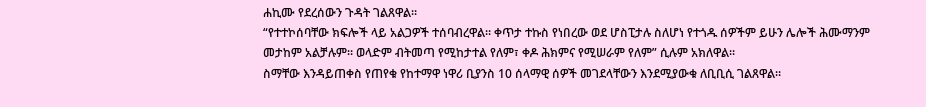ሐኪሙ የደረሰውን ጉዳት ገልጸዋል።
“የተተኮሰባቸው ክፍሎች ላይ አልጋዎች ተሰባብረዋል። ቀጥታ ተኩስ የነበረው ወደ ሆስፒታሉ ስለሆነ የተጎዱ ሰዎችም ይሁን ሌሎች ሕሙማንም መታከም አልቻሉም። ወላድም ብትመጣ የሚከታተል የለም፣ ቀዶ ሕክምና የሚሠራም የለም” ሲሉም አክለዋል።
ስማቸው እንዳይጠቀስ የጠየቁ የከተማዋ ነዋሪ ቢያንስ 10 ሰላማዊ ሰዎች መገደላቸውን እንደሚያውቁ ለቢቢሲ ገልጸዋል።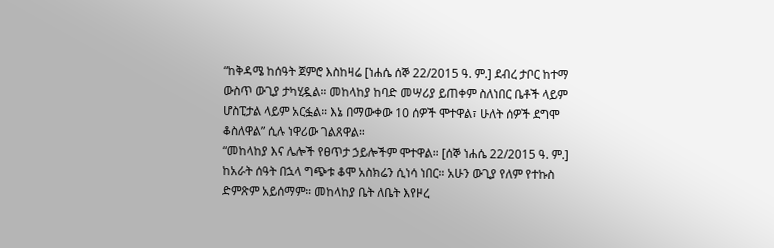“ከቅዳሜ ከሰዓት ጀምሮ እስከዛሬ [ነሐሴ ሰኞ 22/2015 ዓ. ም.] ደብረ ታቦር ከተማ ውስጥ ውጊያ ታካሂዷል። መከላከያ ከባድ መሣሪያ ይጠቀም ስለነበር ቤቶች ላይም ሆስፒታል ላይም አርፏል። እኔ በማውቀው 10 ሰዎች ሞተዋል፣ ሁለት ሰዎች ደግሞ ቆስለዋል” ሲሉ ነዋሪው ገልጸዋል።
“መከላከያ እና ሌሎች የፀጥታ ኃይሎችም ሞተዋል። [ሰኞ ነሐሴ 22/2015 ዓ. ም.] ከአራት ሰዓት በኋላ ግጭቱ ቆሞ አስክሬን ሲነሳ ነበር። አሁን ውጊያ የለም የተኩስ ድምጽም አይሰማም። መከላከያ ቤት ለቤት እየዞረ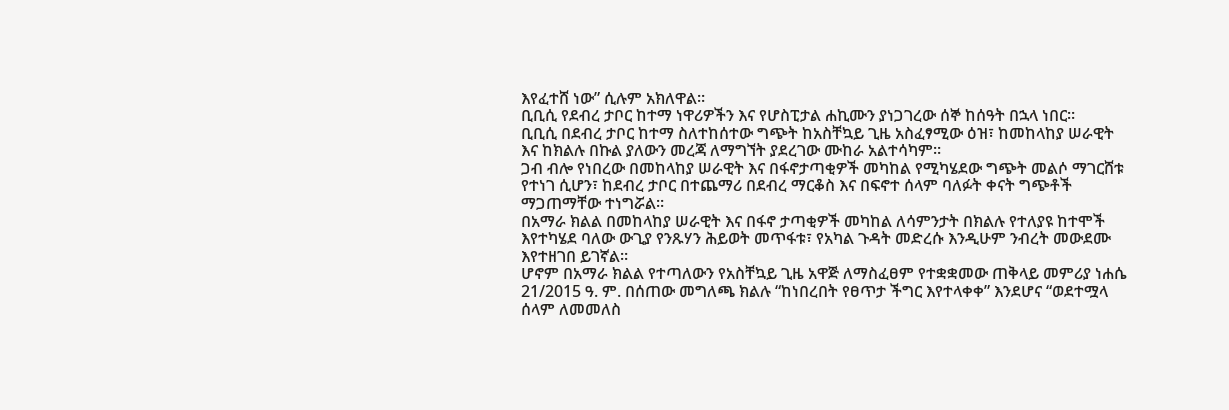እየፈተሸ ነው” ሲሉም አክለዋል።
ቢቢሲ የደብረ ታቦር ከተማ ነዋሪዎችን እና የሆስፒታል ሐኪሙን ያነጋገረው ሰኞ ከሰዓት በኋላ ነበር።
ቢቢሲ በደብረ ታቦር ከተማ ስለተከሰተው ግጭት ከአስቸኳይ ጊዜ አስፈፃሚው ዕዝ፣ ከመከላከያ ሠራዊት እና ከክልሉ በኩል ያለውን መረጃ ለማግኘት ያደረገው ሙከራ አልተሳካም።
ጋብ ብሎ የነበረው በመከላከያ ሠራዊት እና በፋኖታጣቂዎች መካከል የሚካሄደው ግጭት መልሶ ማገርሸቱ የተነገ ሲሆን፣ ከደብረ ታቦር በተጨማሪ በደብረ ማርቆስ እና በፍኖተ ሰላም ባለፉት ቀናት ግጭቶች ማጋጠማቸው ተነግሯል።
በአማራ ክልል በመከላከያ ሠራዊት እና በፋኖ ታጣቂዎች መካከል ለሳምንታት በክልሉ የተለያዩ ከተሞች እየተካሄደ ባለው ውጊያ የንጹሃን ሕይወት መጥፋቱ፣ የአካል ጉዳት መድረሱ እንዲሁም ንብረት መውደሙ እየተዘገበ ይገኛል።
ሆኖም በአማራ ክልል የተጣለውን የአስቸኳይ ጊዜ አዋጅ ለማስፈፀም የተቋቋመው ጠቅላይ መምሪያ ነሐሴ 21/2015 ዓ. ም. በሰጠው መግለጫ ክልሉ “ከነበረበት የፀጥታ ችግር እየተላቀቀ” እንደሆና “ወደተሟላ ሰላም ለመመለስ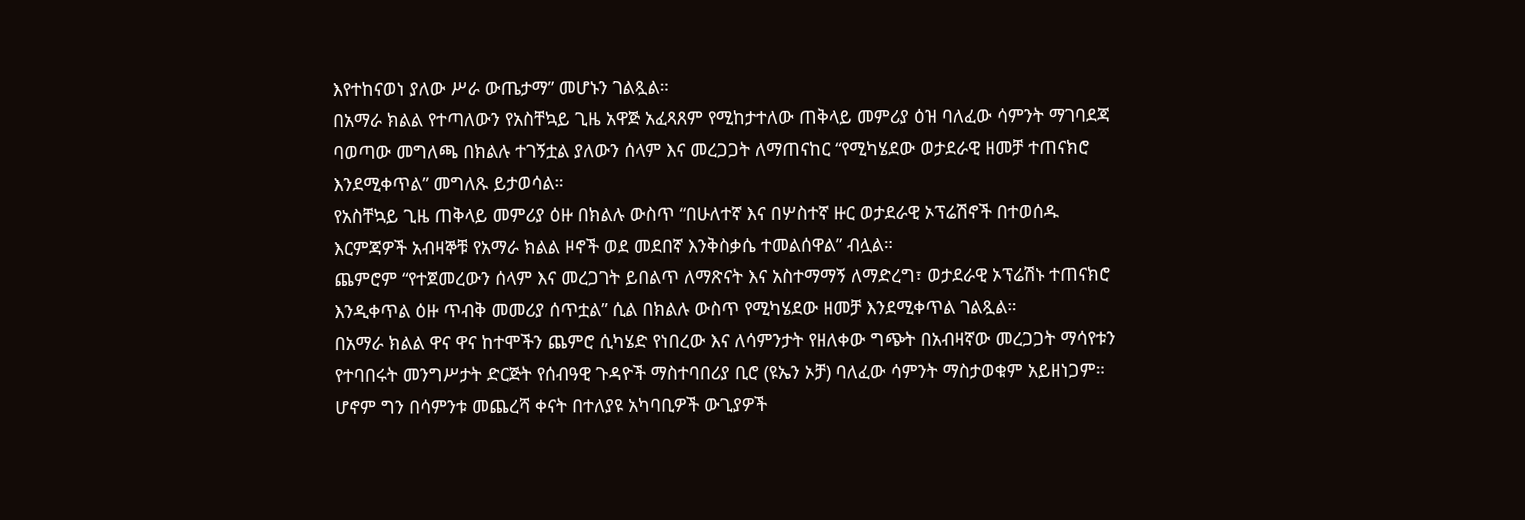እየተከናወነ ያለው ሥራ ውጤታማ” መሆኑን ገልጿል።
በአማራ ክልል የተጣለውን የአስቸኳይ ጊዜ አዋጅ አፈጻጸም የሚከታተለው ጠቅላይ መምሪያ ዕዝ ባለፈው ሳምንት ማገባደጃ ባወጣው መግለጫ በክልሉ ተገኝቷል ያለውን ሰላም እና መረጋጋት ለማጠናከር “የሚካሄደው ወታደራዊ ዘመቻ ተጠናክሮ እንደሚቀጥል” መግለጹ ይታወሳል።
የአስቸኳይ ጊዜ ጠቅላይ መምሪያ ዕዙ በክልሉ ውስጥ “በሁለተኛ እና በሦስተኛ ዙር ወታደራዊ ኦፕሬሽኖች በተወሰዱ እርምጃዎች አብዛኞቹ የአማራ ክልል ዞኖች ወደ መደበኛ እንቅስቃሴ ተመልሰዋል” ብሏል።
ጨምሮም “የተጀመረውን ሰላም እና መረጋገት ይበልጥ ለማጽናት እና አስተማማኝ ለማድረግ፣ ወታደራዊ ኦፕሬሽኑ ተጠናክሮ እንዲቀጥል ዕዙ ጥብቅ መመሪያ ሰጥቷል” ሲል በክልሉ ውስጥ የሚካሄደው ዘመቻ እንደሚቀጥል ገልጿል።
በአማራ ክልል ዋና ዋና ከተሞችን ጨምሮ ሲካሄድ የነበረው እና ለሳምንታት የዘለቀው ግጭት በአብዛኛው መረጋጋት ማሳየቱን የተባበሩት መንግሥታት ድርጅት የሰብዓዊ ጉዳዮች ማስተባበሪያ ቢሮ (ዩኤን ኦቻ) ባለፈው ሳምንት ማስታወቁም አይዘነጋም።
ሆኖም ግን በሳምንቱ መጨረሻ ቀናት በተለያዩ አካባቢዎች ውጊያዎች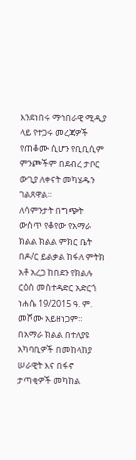እንደነበሩ ማኅበራዊ ሚዲያ ላይ የተጋሩ መረጃዎች የጠቆሙ ሲሆን የቢቢሲም ምንጮችም በደብረ ታቦር ውጊያ ለቀናት መካሄዱን ገልጸዋል።
ለሳምንታት በግጭት ውስጥ የቆየው የአማራ ክልል ክልል ምክር ቤት በዶ/ር ይልቃል ከፋለ ምትክ አቶ አረጋ ከበደን የክልሉ ርዕሰ መስተዳድር አድርጎ ነሐሴ 19/2015 ዓ. ም. መሾሙ አይዘነጋም።
በአማራ ክልል በተለያዩ አካባቢዎች በመከላከያ ሠራዊት እና በፋኖ ታጣቂዎች መካከል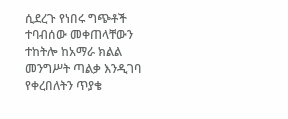ሲደረጉ የነበሩ ግጭቶች ተባብሰው መቀጠላቸውን ተከትሎ ከአማራ ክልል መንግሥት ጣልቃ እንዲገባ የቀረበለትን ጥያቄ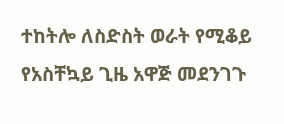ተከትሎ ለስድስት ወራት የሚቆይ የአስቸኳይ ጊዜ አዋጅ መደንገጉ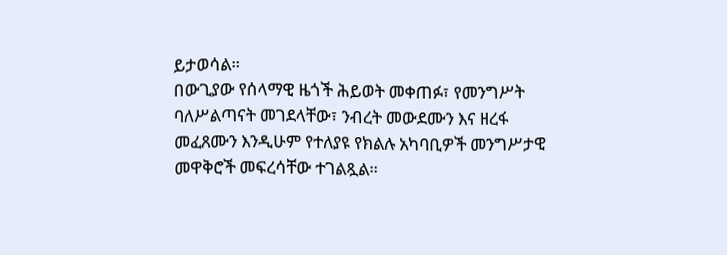ይታወሳል።
በውጊያው የሰላማዊ ዜጎች ሕይወት መቀጠፉ፣ የመንግሥት ባለሥልጣናት መገደላቸው፣ ንብረት መውደሙን እና ዘረፋ መፈጸሙን እንዲሁም የተለያዩ የክልሉ አካባቢዎች መንግሥታዊ መዋቅሮች መፍረሳቸው ተገልጿል።